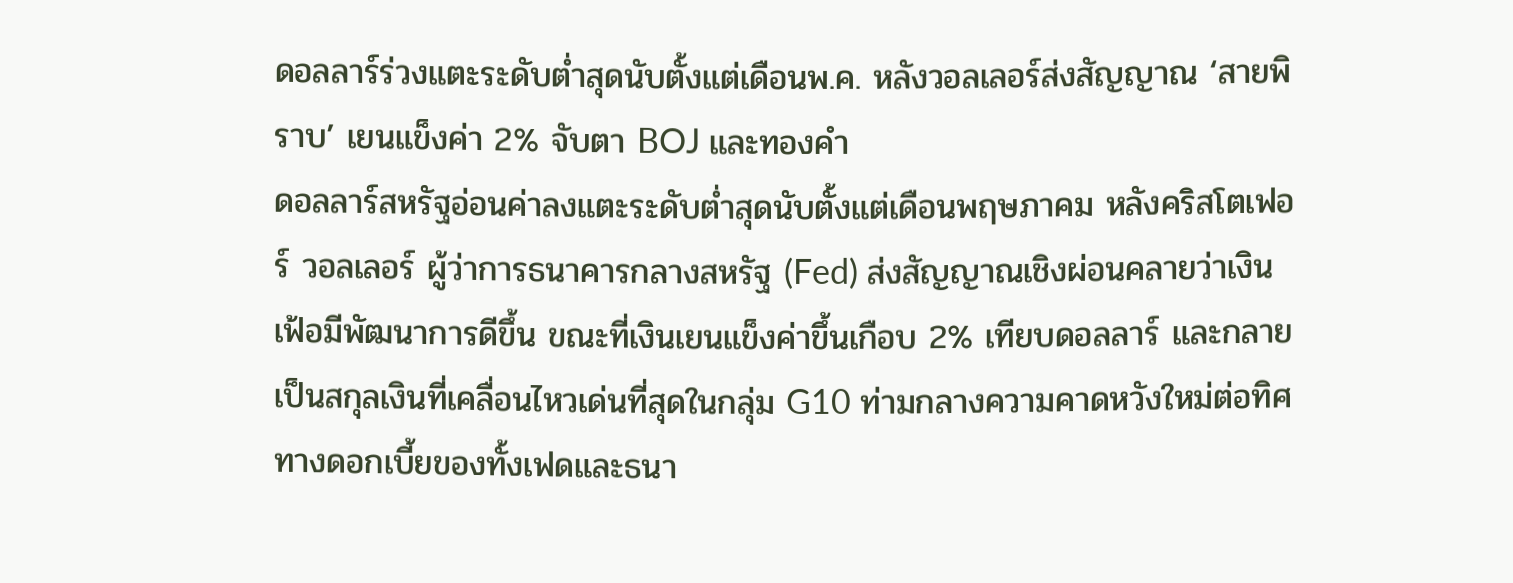ดอลลาร์ร่วงแตะระดับต่ำสุดนับตั้งแต่เดือนพ.ค. หลังวอลเลอร์ส่งสัญญาณ ‘สายพิราบ’ เยนแข็งค่า 2% จับตา BOJ และทองคำ
ดอลลาร์สหรัฐอ่อนค่าลงแตะระดับต่ำสุดนับตั้งแต่เดือนพฤษภาคม หลังคริสโตเฟอร์ วอลเลอร์ ผู้ว่าการธนาคารกลางสหรัฐ (Fed) ส่งสัญญาณเชิงผ่อนคลายว่าเงินเฟ้อมีพัฒนาการดีขึ้น ขณะที่เงินเยนแข็งค่าขึ้นเกือบ 2% เทียบดอลลาร์ และกลายเป็นสกุลเงินที่เคลื่อนไหวเด่นที่สุดในกลุ่ม G10 ท่ามกลางความคาดหวังใหม่ต่อทิศทางดอกเบี้ยของทั้งเฟดและธนา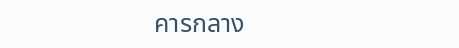คารกลาง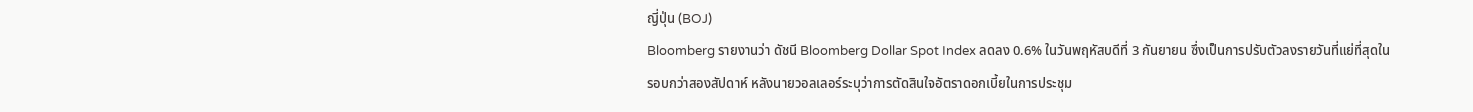ญี่ปุ่น (BOJ)
Bloomberg รายงานว่า ดัชนี Bloomberg Dollar Spot Index ลดลง 0.6% ในวันพฤหัสบดีที่ 3 กันยายน ซึ่งเป็นการปรับตัวลงรายวันที่แย่ที่สุดในรอบกว่าสองสัปดาห์ หลังนายวอลเลอร์ระบุว่าการตัดสินใจอัตราดอกเบี้ยในการประชุม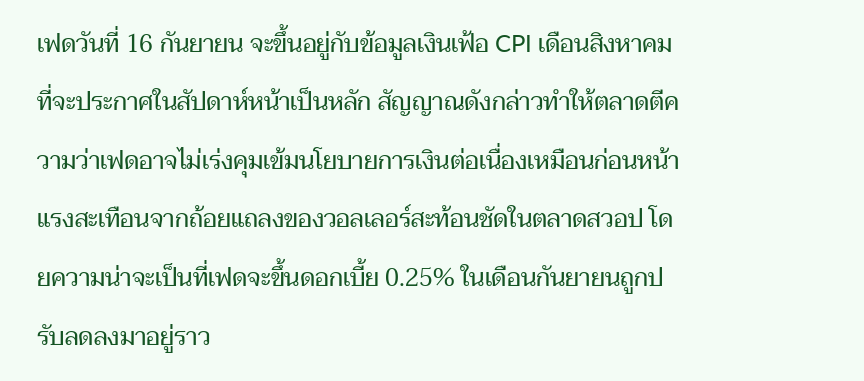เฟดวันที่ 16 กันยายน จะขึ้นอยู่กับข้อมูลเงินเฟ้อ CPI เดือนสิงหาคมที่จะประกาศในสัปดาห์หน้าเป็นหลัก สัญญาณดังกล่าวทำให้ตลาดตีความว่าเฟดอาจไม่เร่งคุมเข้มนโยบายการเงินต่อเนื่องเหมือนก่อนหน้า
แรงสะเทือนจากถ้อยแถลงของวอลเลอร์สะท้อนชัดในตลาดสวอป โดยความน่าจะเป็นที่เฟดจะขึ้นดอกเบี้ย 0.25% ในเดือนกันยายนถูกปรับลดลงมาอยู่ราว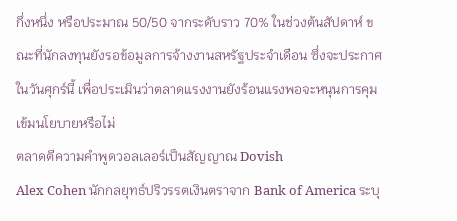กึ่งหนึ่ง หรือประมาณ 50/50 จากระดับราว 70% ในช่วงต้นสัปดาห์ ขณะที่นักลงทุนยังรอข้อมูลการจ้างงานสหรัฐประจำเดือน ซึ่งจะประกาศในวันศุกร์นี้ เพื่อประเมินว่าตลาดแรงงานยังร้อนแรงพอจะหนุนการคุมเข้มนโยบายหรือไม่
ตลาดตีความคำพูดวอลเลอร์เป็นสัญญาณ Dovish
Alex Cohen นักกลยุทธ์ปริวรรตเงินตราจาก Bank of America ระบุ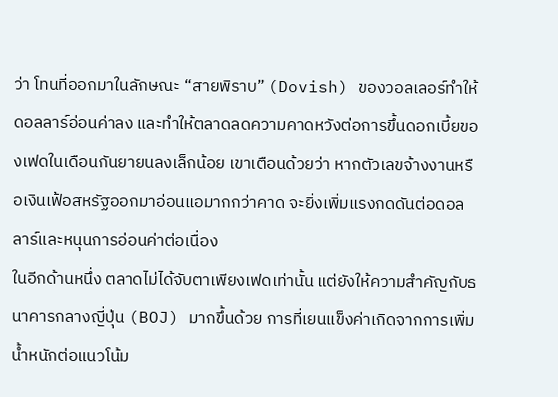ว่า โทนที่ออกมาในลักษณะ “สายพิราบ” (Dovish) ของวอลเลอร์ทำให้ดอลลาร์อ่อนค่าลง และทำให้ตลาดลดความคาดหวังต่อการขึ้นดอกเบี้ยของเฟดในเดือนกันยายนลงเล็กน้อย เขาเตือนด้วยว่า หากตัวเลขจ้างงานหรือเงินเฟ้อสหรัฐออกมาอ่อนแอมากกว่าคาด จะยิ่งเพิ่มแรงกดดันต่อดอลลาร์และหนุนการอ่อนค่าต่อเนื่อง
ในอีกด้านหนึ่ง ตลาดไม่ได้จับตาเพียงเฟดเท่านั้น แต่ยังให้ความสำคัญกับธนาคารกลางญี่ปุ่น (BOJ) มากขึ้นด้วย การที่เยนแข็งค่าเกิดจากการเพิ่มน้ำหนักต่อแนวโน้ม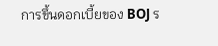การขึ้นดอกเบี้ยของ BOJ ร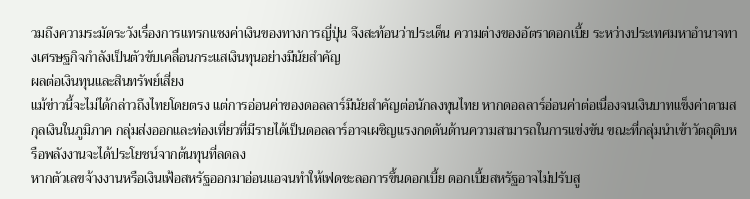วมถึงความระมัดระวังเรื่องการแทรกแซงค่าเงินของทางการญี่ปุ่น จึงสะท้อนว่าประเด็น ความต่างของอัตราดอกเบี้ย ระหว่างประเทศมหาอำนาจทางเศรษฐกิจกำลังเป็นตัวขับเคลื่อนกระแสเงินทุนอย่างมีนัยสำคัญ
ผลต่อเงินทุนและสินทรัพย์เสี่ยง
แม้ข่าวนี้จะไม่ได้กล่าวถึงไทยโดยตรง แต่การอ่อนค่าของดอลลาร์มีนัยสำคัญต่อนักลงทุนไทย หากดอลลาร์อ่อนค่าต่อเนื่องจนเงินบาทแข็งค่าตามสกุลเงินในภูมิภาค กลุ่มส่งออกและท่องเที่ยวที่มีรายได้เป็นดอลลาร์อาจเผชิญแรงกดดันด้านความสามารถในการแข่งขัน ขณะที่กลุ่มนำเข้าวัตถุดิบหรือพลังงานจะได้ประโยชน์จากต้นทุนที่ลดลง
หากตัวเลขจ้างงานหรือเงินเฟ้อสหรัฐออกมาอ่อนแอจนทำให้เฟดชะลอการขึ้นดอกเบี้ย ดอกเบี้ยสหรัฐอาจไม่ปรับสู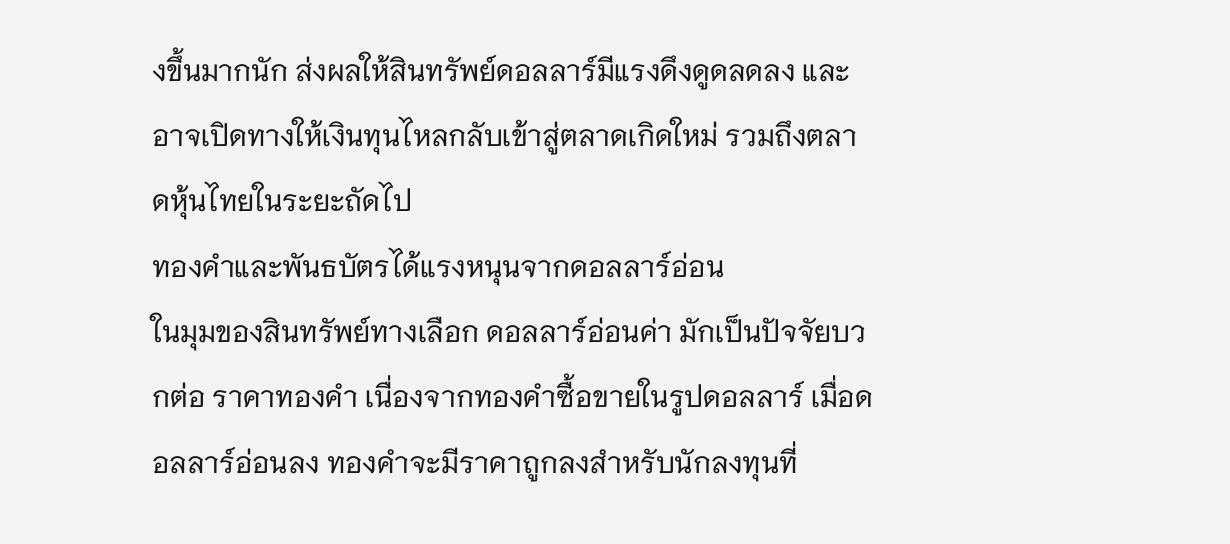งขึ้นมากนัก ส่งผลให้สินทรัพย์ดอลลาร์มีแรงดึงดูดลดลง และอาจเปิดทางให้เงินทุนไหลกลับเข้าสู่ตลาดเกิดใหม่ รวมถึงตลาดหุ้นไทยในระยะถัดไป
ทองคำและพันธบัตรได้แรงหนุนจากดอลลาร์อ่อน
ในมุมของสินทรัพย์ทางเลือก ดอลลาร์อ่อนค่า มักเป็นปัจจัยบวกต่อ ราคาทองคำ เนื่องจากทองคำซื้อขายในรูปดอลลาร์ เมื่อดอลลาร์อ่อนลง ทองคำจะมีราคาถูกลงสำหรับนักลงทุนที่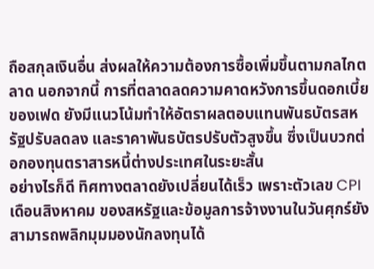ถือสกุลเงินอื่น ส่งผลให้ความต้องการซื้อเพิ่มขึ้นตามกลไกตลาด นอกจากนี้ การที่ตลาดลดความคาดหวังการขึ้นดอกเบี้ยของเฟด ยังมีแนวโน้มทำให้อัตราผลตอบแทนพันธบัตรสหรัฐปรับลดลง และราคาพันธบัตรปรับตัวสูงขึ้น ซึ่งเป็นบวกต่อกองทุนตราสารหนี้ต่างประเทศในระยะสั้น
อย่างไรก็ดี ทิศทางตลาดยังเปลี่ยนได้เร็ว เพราะตัวเลข CPI เดือนสิงหาคม ของสหรัฐและข้อมูลการจ้างงานในวันศุกร์ยังสามารถพลิกมุมมองนักลงทุนได้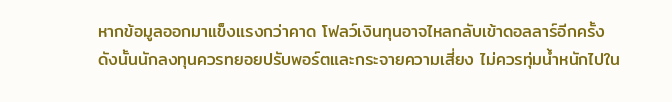หากข้อมูลออกมาแข็งแรงกว่าคาด โฟลว์เงินทุนอาจไหลกลับเข้าดอลลาร์อีกครั้ง ดังนั้นนักลงทุนควรทยอยปรับพอร์ตและกระจายความเสี่ยง ไม่ควรทุ่มน้ำหนักไปใน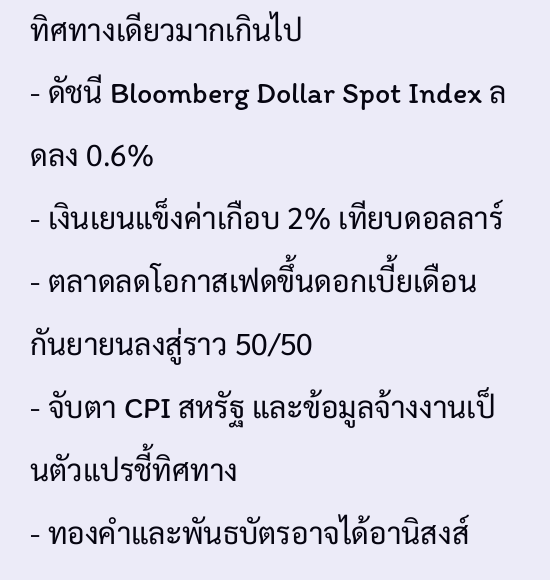ทิศทางเดียวมากเกินไป
- ดัชนี Bloomberg Dollar Spot Index ลดลง 0.6%
- เงินเยนแข็งค่าเกือบ 2% เทียบดอลลาร์
- ตลาดลดโอกาสเฟดขึ้นดอกเบี้ยเดือนกันยายนลงสู่ราว 50/50
- จับตา CPI สหรัฐ และข้อมูลจ้างงานเป็นตัวแปรชี้ทิศทาง
- ทองคำและพันธบัตรอาจได้อานิสงส์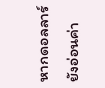หากดอลลาร์ยังอ่อนค่า